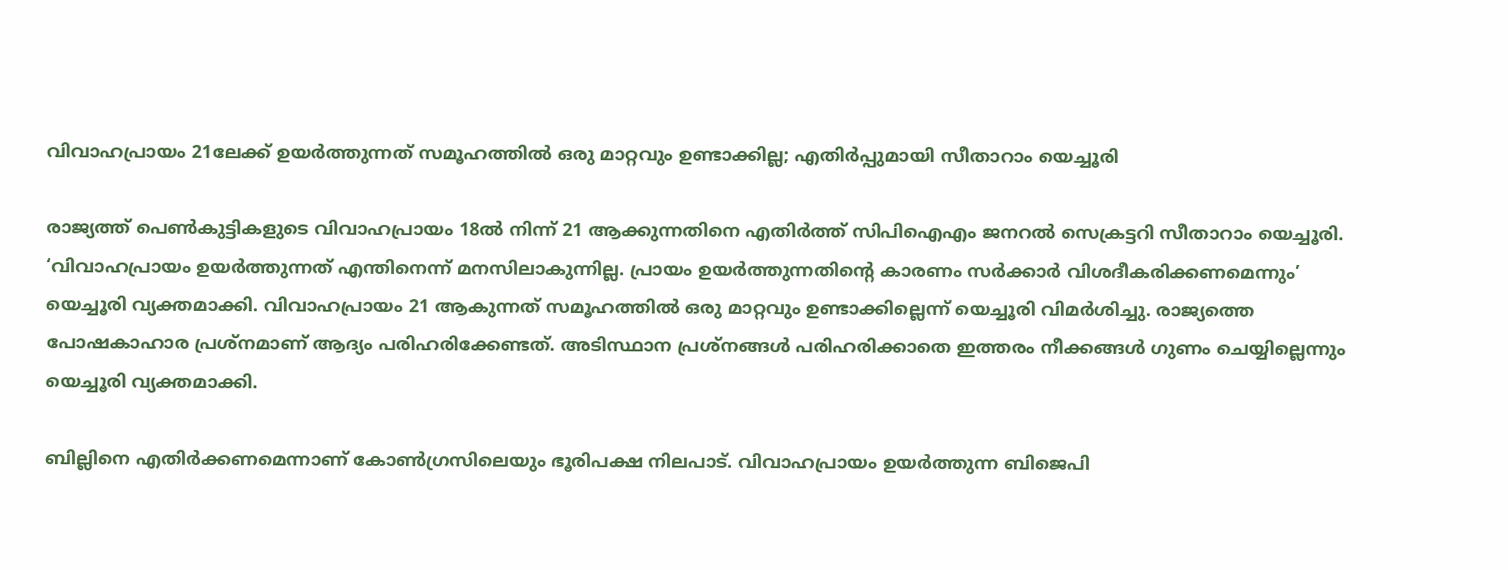വിവാഹപ്രായം 21ലേക്ക് ഉയര്‍ത്തുന്നത് സമൂഹത്തില്‍ ഒരു മാറ്റവും ഉണ്ടാക്കില്ല; എതിര്‍പ്പുമായി സീതാറാം യെച്ചൂരി

രാജ്യത്ത് പെണ്‍കുട്ടികളുടെ വിവാഹപ്രായം 18ല്‍ നിന്ന് 21 ആക്കുന്നതിനെ എതിര്‍ത്ത് സിപിഐഎം ജനറല്‍ സെക്രട്ടറി സീതാറാം യെച്ചൂരി. ‘വിവാഹപ്രായം ഉയര്‍ത്തുന്നത് എന്തിനെന്ന് മനസിലാകുന്നില്ല. പ്രായം ഉയര്‍ത്തുന്നതിന്റെ കാരണം സര്‍ക്കാര്‍ വിശദീകരിക്കണമെന്നും’ യെച്ചൂരി വ്യക്തമാക്കി. വിവാഹപ്രായം 21 ആകുന്നത് സമൂഹത്തില്‍ ഒരു മാറ്റവും ഉണ്ടാക്കില്ലെന്ന് യെച്ചൂരി വിമര്‍ശിച്ചു. രാജ്യത്തെ പോഷകാഹാര പ്രശ്‌നമാണ് ആദ്യം പരിഹരിക്കേണ്ടത്. അടിസ്ഥാന പ്രശ്‌നങ്ങള്‍ പരിഹരിക്കാതെ ഇത്തരം നീക്കങ്ങള്‍ ഗുണം ചെയ്യില്ലെന്നും യെച്ചൂരി വ്യക്തമാക്കി.

ബില്ലിനെ എതിര്‍ക്കണമെന്നാണ് കോണ്‍ഗ്രസിലെയും ഭൂരിപക്ഷ നിലപാട്. വിവാഹപ്രായം ഉയര്‍ത്തുന്ന ബിജെപി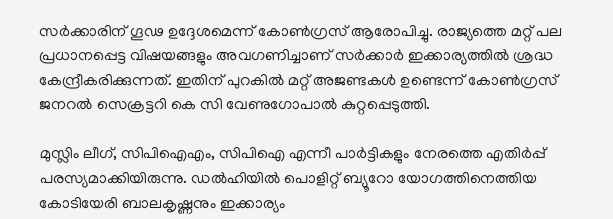സര്‍ക്കാരിന് ഗൂഢ ഉദ്ദേശമെന്ന് കോണ്‍ഗ്രസ് ആരോപിച്ചു. രാജ്യത്തെ മറ്റ് പല പ്രധാനപ്പെട്ട വിഷയങ്ങളും അവഗണിച്ചാണ് സര്‍ക്കാര്‍ ഇക്കാര്യത്തില്‍ ശ്രദ്ധ കേന്ദ്രീകരിക്കുന്നത്. ഇതിന് പുറകില്‍ മറ്റ് അജണ്ടകള്‍ ഉണ്ടെന്ന് കോണ്‍ഗ്രസ് ജനറല്‍ സെക്രട്ടറി കെ സി വേണുഗോപാല്‍ കുറ്റപ്പെടുത്തി.

മുസ്ലിം ലീഗ്, സിപിഐഎം, സിപിഐ എന്നീ പാര്‍ട്ടികളും നേരത്തെ എതിര്‍പ്പ് പരസ്യമാക്കിയിരുന്നു. ഡല്‍ഹിയില്‍ പൊളിറ്റ് ബ്യൂറോ യോഗത്തിനെത്തിയ കോടിയേരി ബാലകൃഷ്ണനും ഇക്കാര്യം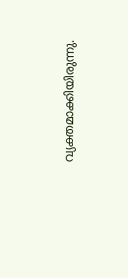വ്യക്തമാക്കിയിരുന്നു.